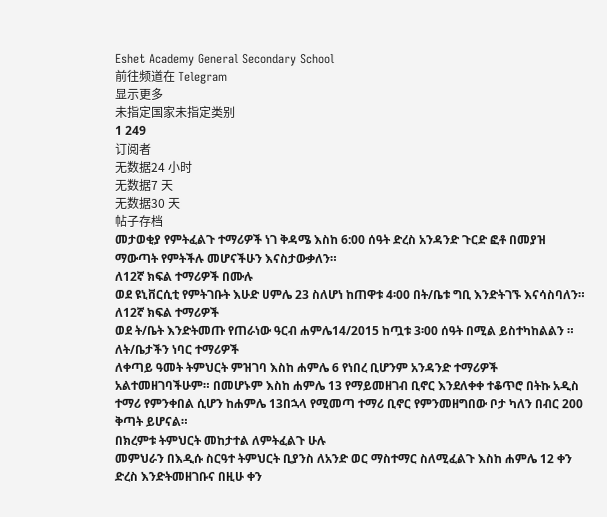Eshet Academy General Secondary School
前往频道在 Telegram
显示更多
未指定国家未指定类别
1 249
订阅者
无数据24 小时
无数据7 天
无数据30 天
帖子存档
መታወቂያ የምትፈልጉ ተማሪዎች ነገ ቅዳሜ እስከ 6:00 ሰዓት ድረስ አንዳንድ ጉርድ ፎቶ በመያዝ ማውጣት የምትችሉ መሆናችሁን እናስታውቃለን።
ለ12ኛ ክፍል ተማሪዎች በሙሉ
ወደ ዩኒቨርሲቲ የምትገቡት እሁድ ሀምሌ 23 ስለሆነ ከጠዋቱ 4፡00 በት/ቤቱ ግቢ እንድትገኙ እናሳስባለን።
ለ12ኛ ክፍል ተማሪዎች
ወደ ት/ቤት እንድትመጡ የጠራነው ዓርብ ሐምሌ14/2015 ከጧቱ 3፡00 ሰዓት በሚል ይስተካከልልን ።
ለት/ቤታችን ነባር ተማሪዎች
ለቀጣይ ዓመት ትምህርት ምዝገባ እስከ ሐምሌ 6 የነበረ ቢሆንም አንዳንድ ተማሪዎች አልተመዘገባችሁም። በመሆኑም እስከ ሐምሌ 13 የማይመዘገብ ቢኖር እንደለቀቀ ተቆጥሮ በትኩ አዲስ ተማሪ የምንቀበል ሲሆን ከሐምሌ 13በኋላ የሚመጣ ተማሪ ቢኖር የምንመዘግበው ቦታ ካለን በብር 200 ቅጣት ይሆናል።
በክረምቱ ትምህርት መከታተል ለምትፈልጉ ሁሉ
መምህራን በእዲሱ ስርዓተ ትምህርት ቢያንስ ለአንድ ወር ማስተማር ስለሚፈልጉ እስከ ሐምሌ 12 ቀን ድረስ እንድትመዘገቡና በዚሁ ቀን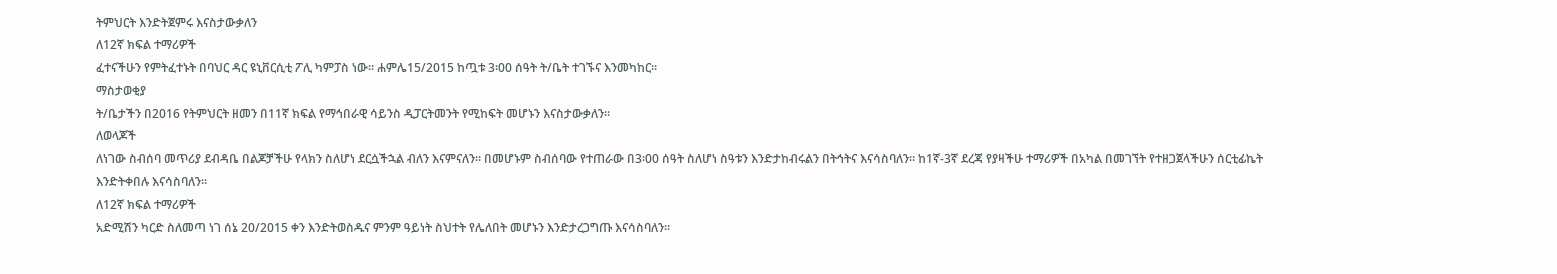ትምህርት እንድትጀምሩ እናስታውቃለን
ለ12ኛ ክፍል ተማሪዎች
ፈተናችሁን የምትፈተኑት በባህር ዳር ዩኒቨርሲቲ ፖሊ ካምፓስ ነው። ሐምሌ15/2015 ከጧቱ 3፡00 ሰዓት ት/ቤት ተገኙና እንመካከር።
ማስታወቂያ
ት/ቤታችን በ2016 የትምህርት ዘመን በ11ኛ ክፍል የማኅበራዊ ሳይንስ ዲፓርትመንት የሚከፍት መሆኑን እናስታውቃለን፡፡
ለወላጆች
ለነገው ስብሰባ መጥሪያ ደብዳቤ በልጆቻችሁ የላክን ስለሆነ ደርሷችኋል ብለን እናምናለን። በመሆኑም ስብሰባው የተጠራው በ3፡00 ሰዓት ስለሆነ ስዓቱን እንድታከብሩልን በትኅትና እናሳስባለን። ከ1ኛ-3ኛ ደረጃ የያዛችሁ ተማሪዎች በአካል በመገኘት የተዘጋጀላችሁን ሰርቲፊኬት እንድትቀበሉ እናሳስባለን።
ለ12ኛ ክፍል ተማሪዎች
አድሚሽን ካርድ ስለመጣ ነገ ሰኔ 20/2015 ቀን እንድትወስዱና ምንም ዓይነት ስህተት የሌለበት መሆኑን እንድታረጋግጡ እናሳስባለን።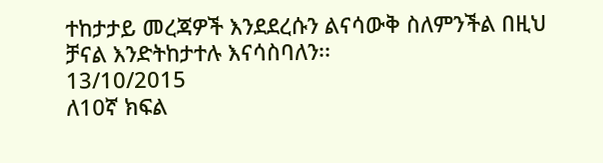ተከታታይ መረጃዎች እንደደረሱን ልናሳውቅ ስለምንችል በዚህ ቻናል እንድትከታተሉ እናሳስባለን፡፡
13/10/2015
ለ10ኛ ክፍል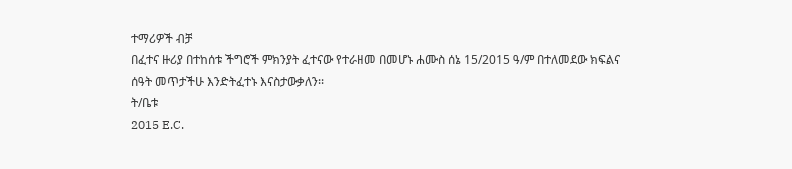ተማሪዎች ብቻ
በፈተና ዙሪያ በተከሰቱ ችግሮች ምክንያት ፈተናው የተራዘመ በመሆኑ ሐሙስ ሰኔ 15/2015 ዓ/ም በተለመደው ክፍልና ሰዓት መጥታችሁ እንድትፈተኑ እናስታውቃለን፡፡
ት/ቤቱ
2015 E.C.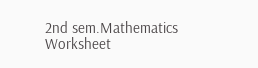2nd sem.Mathematics Worksheet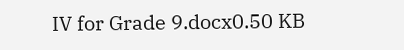IV for Grade 9.docx0.50 KB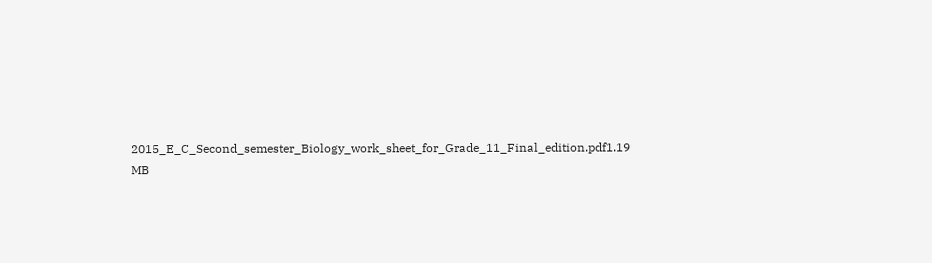2015_E_C_Second_semester_Biology_work_sheet_for_Grade_11_Final_edition.pdf1.19 MB